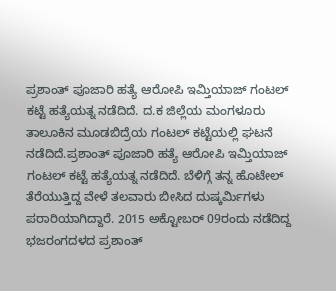ಪ್ರಶಾಂತ್ ಪೂಜಾರಿ ಹತ್ಯೆ ಆರೋಪಿ ಇಮ್ತಿಯಾಜ್ ಗಂಟಲ್ ಕಟ್ಟೆ ಹತ್ಯೆಯತ್ನ ನಡೆದಿದೆ. ದ.ಕ ಜಿಲ್ಲೆಯ ಮಂಗಳೂರು ತಾಲೂಕಿನ ಮೂಡಬಿದ್ರೆಯ ಗಂಟಲ್ ಕಟ್ಟೆಯಲ್ಲಿ ಘಟನೆ ನಡೆದಿದೆ.ಪ್ರಶಾಂತ್ ಪೂಜಾರಿ ಹತ್ಯೆ ಆರೋಪಿ ಇಮ್ತಿಯಾಜ್ ಗಂಟಲ್ ಕಟ್ಟೆ ಹತ್ಯೆಯತ್ನ ನಡೆದಿದೆ. ಬೆಳಿಗ್ಗೆ ತನ್ನ ಹೊಟೇಲ್ ತೆರೆಯುತ್ತಿದ್ದ ವೇಳೆ ತಲವಾರು ಬೀಸಿದ ದುಷ್ಕರ್ಮಿಗಳು ಪರಾರಿಯಾಗಿದ್ದಾರೆ. 2015 ಅಕ್ಟೋಬರ್ 09ರಂದು ನಡೆದಿದ್ದ ಭಜರಂಗದಳದ ಪ್ರಶಾಂತ್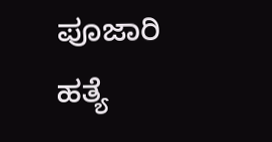ಪೂಜಾರಿ ಹತ್ಯೆ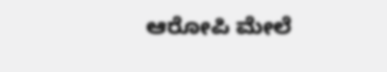ಆರೋಪಿ ಮೇಲೆ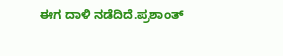ಈಗ ದಾಳಿ ನಡೆದಿದೆ.ಪ್ರಶಾಂತ್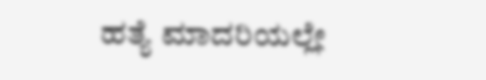ಹತ್ಯೆ ಮಾದರಿಯಲ್ಲೇ